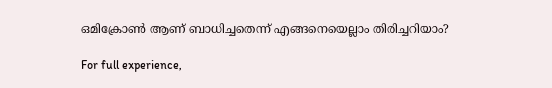ഒമിക്രോണ്‍ ആണ് ബാധിച്ചതെന്ന് എങ്ങനെയെല്ലാം തിരിച്ചറിയാം?

For full experience,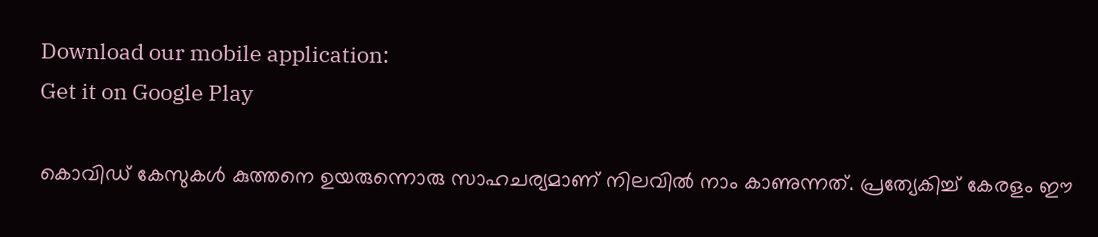Download our mobile application:
Get it on Google Play

കൊവിഡ് കേസുകള്‍ കുത്തനെ ഉയരുന്നൊരു സാഹചര്യമാണ് നിലവില്‍ നാം കാണുന്നത്. പ്രത്യേകിച്ച് കേരളം ഈ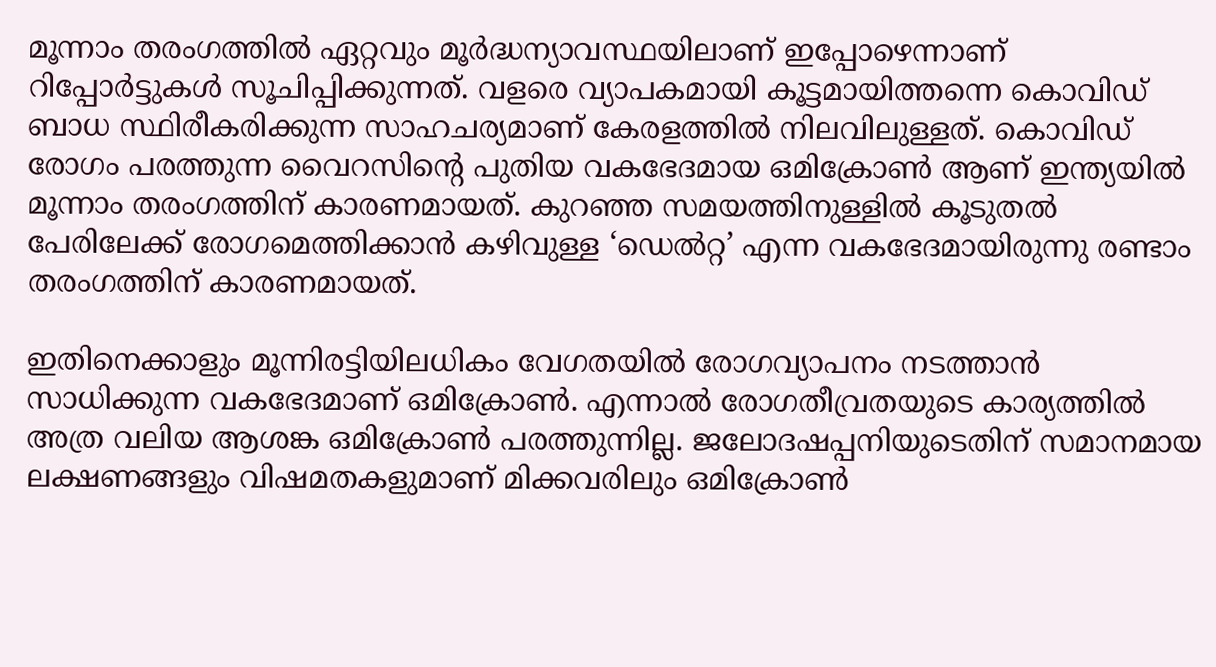മൂന്നാം തരംഗത്തില്‍ ഏറ്റവും മൂര്‍ദ്ധന്യാവസ്ഥയിലാണ് ഇപ്പോഴെന്നാണ് റിപ്പോര്‍ട്ടുകള്‍ സൂചിപ്പിക്കുന്നത്. വളരെ വ്യാപകമായി കൂട്ടമായിത്തന്നെ കൊവിഡ് ബാധ സ്ഥിരീകരിക്കുന്ന സാഹചര്യമാണ് കേരളത്തില്‍ നിലവിലുള്ളത്. കൊവിഡ് രോഗം പരത്തുന്ന വൈറസിന്റെ പുതിയ വകഭേദമായ ഒമിക്രോണ്‍ ആണ് ഇന്ത്യയില്‍ മൂന്നാം തരംഗത്തിന് കാരണമായത്. കുറഞ്ഞ സമയത്തിനുള്ളില്‍ കൂടുതല്‍ പേരിലേക്ക് രോഗമെത്തിക്കാന്‍ കഴിവുള്ള ‘ഡെല്‍റ്റ’ എന്ന വകഭേദമായിരുന്നു രണ്ടാം തരംഗത്തിന് കാരണമായത്.

ഇതിനെക്കാളും മൂന്നിരട്ടിയിലധികം വേഗതയില്‍ രോഗവ്യാപനം നടത്താന്‍ സാധിക്കുന്ന വകഭേദമാണ് ഒമിക്രോണ്‍. എന്നാല്‍ രോഗതീവ്രതയുടെ കാര്യത്തില്‍ അത്ര വലിയ ആശങ്ക ഒമിക്രോണ്‍ പരത്തുന്നില്ല. ജലോദഷപ്പനിയുടെതിന് സമാനമായ ലക്ഷണങ്ങളും വിഷമതകളുമാണ് മിക്കവരിലും ഒമിക്രോണ്‍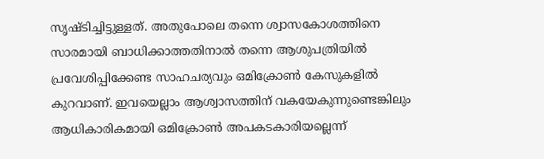സൃഷ്ടിച്ചിട്ടുള്ളത്. അതുപോലെ തന്നെ ശ്വാസകോശത്തിനെ സാരമായി ബാധിക്കാത്തതിനാല്‍ തന്നെ ആശുപത്രിയില്‍ പ്രവേശിപ്പിക്കേണ്ട സാഹചര്യവും ഒമിക്രോണ്‍ കേസുകളില്‍ കുറവാണ്. ഇവയെല്ലാം ആശ്വാസത്തിന് വകയേകുന്നുണ്ടെങ്കിലും ആധികാരികമായി ഒമിക്രോണ്‍ അപകടകാരിയല്ലെന്ന്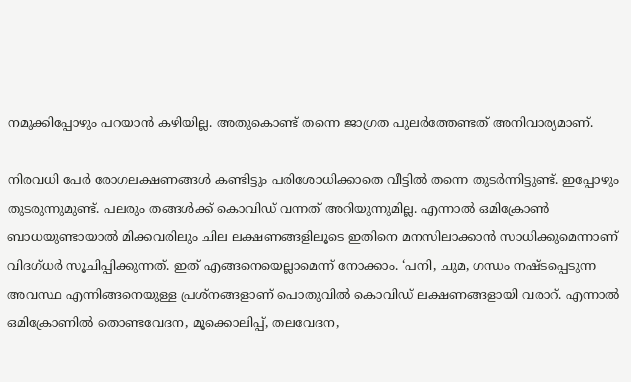നമുക്കിപ്പോഴും പറയാന്‍ കഴിയില്ല. അതുകൊണ്ട് തന്നെ ജാഗ്രത പുലര്‍ത്തേണ്ടത് അനിവാര്യമാണ്.

നിരവധി പേര്‍ രോഗലക്ഷണങ്ങള്‍ കണ്ടിട്ടും പരിശോധിക്കാതെ വീട്ടില്‍ തന്നെ തുടര്‍ന്നിട്ടുണ്ട്. ഇപ്പോഴും തുടരുന്നുമുണ്ട്. പലരും തങ്ങള്‍ക്ക് കൊവിഡ് വന്നത് അറിയുന്നുമില്ല. എന്നാല്‍ ഒമിക്രോണ്‍ ബാധയുണ്ടായാല്‍ മിക്കവരിലും ചില ലക്ഷണങ്ങളിലൂടെ ഇതിനെ മനസിലാക്കാന്‍ സാധിക്കുമെന്നാണ് വിദഗ്ധര്‍ സൂചിപ്പിക്കുന്നത്. ഇത് എങ്ങനെയെല്ലാമെന്ന് നോക്കാം. ‘പനി, ചുമ, ഗന്ധം നഷ്ടപ്പെടുന്ന അവസ്ഥ എന്നിങ്ങനെയുള്ള പ്രശ്‌നങ്ങളാണ് പൊതുവില്‍ കൊവിഡ് ലക്ഷണങ്ങളായി വരാറ്. എന്നാല്‍ ഒമിക്രോണില്‍ തൊണ്ടവേദന, മൂക്കൊലിപ്പ്, തലവേദന,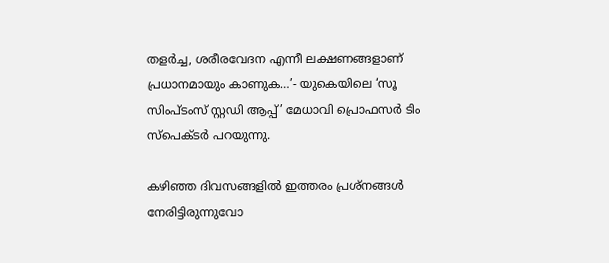തളര്‍ച്ച, ശരീരവേദന എന്നീ ലക്ഷണങ്ങളാണ് പ്രധാനമായും കാണുക…’- യുകെയിലെ ‘സൂ സിംപ്ടംസ് സ്റ്റഡി ആപ്പ്’ മേധാവി പ്രൊഫസര്‍ ടിം സ്‌പെക്ടര്‍ പറയുന്നു.

കഴിഞ്ഞ ദിവസങ്ങളില്‍ ഇത്തരം പ്രശ്‌നങ്ങള്‍ നേരിട്ടിരുന്നുവോ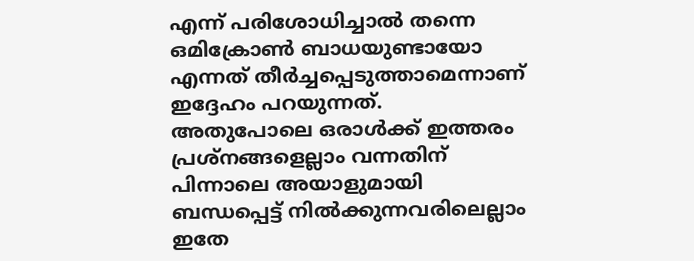എന്ന് പരിശോധിച്ചാല്‍ തന്നെ ഒമിക്രോണ്‍ ബാധയുണ്ടായോ എന്നത് തീര്‍ച്ചപ്പെടുത്താമെന്നാണ് ഇദ്ദേഹം പറയുന്നത്. അതുപോലെ ഒരാള്‍ക്ക് ഇത്തരം പ്രശ്‌നങ്ങളെല്ലാം വന്നതിന് പിന്നാലെ അയാളുമായി ബന്ധപ്പെട്ട് നില്‍ക്കുന്നവരിലെല്ലാം ഇതേ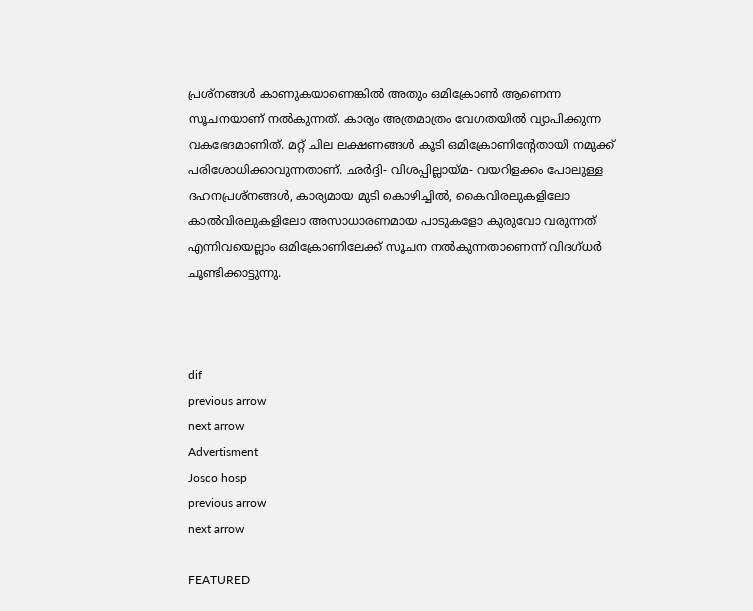പ്രശ്‌നങ്ങള്‍ കാണുകയാണെങ്കില്‍ അതും ഒമിക്രോണ്‍ ആണെന്ന സൂചനയാണ് നല്‍കുന്നത്. കാര്യം അത്രമാത്രം വേഗതയില്‍ വ്യാപിക്കുന്ന വകഭേദമാണിത്. മറ്റ് ചില ലക്ഷണങ്ങള്‍ കൂടി ഒമിക്രോണിന്റേതായി നമുക്ക് പരിശോധിക്കാവുന്നതാണ്. ഛര്‍ദ്ദി- വിശപ്പില്ലായ്മ- വയറിളക്കം പോലുള്ള ദഹനപ്രശ്‌നങ്ങള്‍, കാര്യമായ മുടി കൊഴിച്ചില്‍, കൈവിരലുകളിലോ കാല്‍വിരലുകളിലോ അസാധാരണമായ പാടുകളോ കുരുവോ വരുന്നത് എന്നിവയെല്ലാം ഒമിക്രോണിലേക്ക് സൂചന നല്‍കുന്നതാണെന്ന് വിദഗ്ധര്‍ ചൂണ്ടിക്കാട്ടുന്നു.



dif
previous arrow
next arrow
Advertisment
Josco hosp
previous arrow
next arrow

FEATURED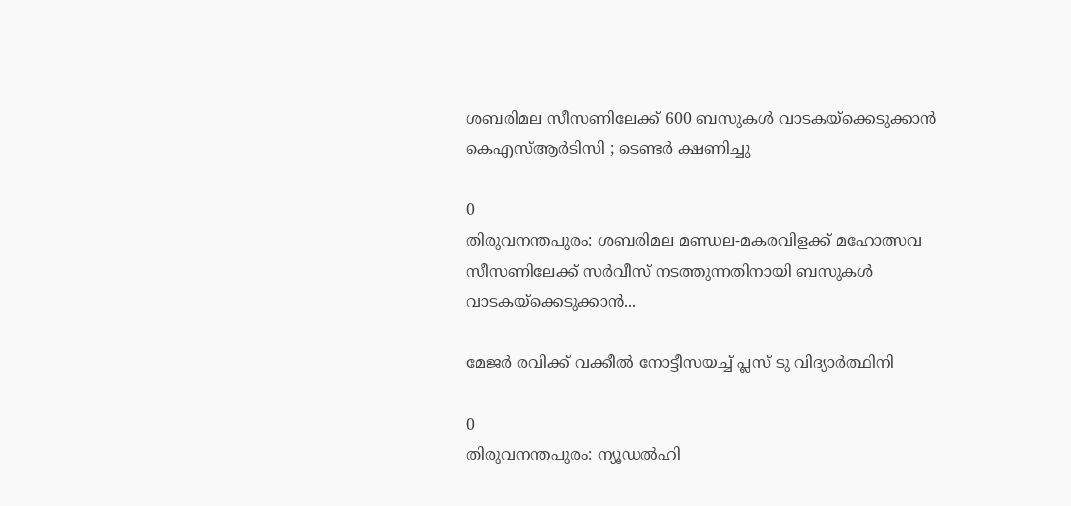ശബരിമല സീസണിലേക്ക് 600 ബസുകൾ വാടകയ്ക്കെടുക്കാൻ കെഎസ്ആർടിസി ; ടെണ്ടർ ക്ഷണിച്ചു

0
തിരുവനന്തപുരം: ശബരിമല മണ്ഡല-മകരവിളക്ക് മഹോത്സവ സീസണിലേക്ക് സർവീസ് നടത്തുന്നതിനായി ബസുകൾ വാടകയ്ക്കെടുക്കാൻ...

മേജർ രവിക്ക് വക്കീൽ നോട്ടീസയച്ച് പ്ലസ് ടു വിദ്യാർത്ഥിനി

0
തിരുവനന്തപുരം: ന്യൂഡൽഹി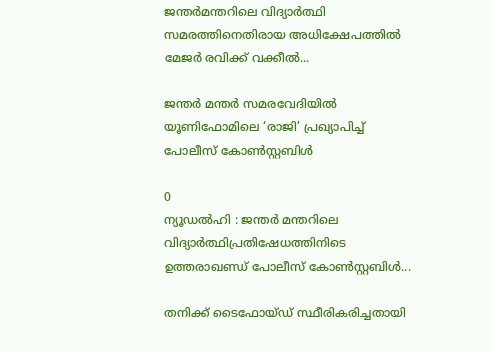ജന്തർമന്തറിലെ വിദ്യാർത്ഥി സമരത്തിനെതിരായ അധിക്ഷേപത്തിൽ മേജർ രവിക്ക് വക്കീൽ...

ജന്തർ മന്തർ സമരവേദിയിൽ യൂണിഫോമിലെ ‘രാജി’ പ്രഖ്യാപിച്ച് പോലീസ് കോൺസ്റ്റബിൾ

0
ന്യൂഡൽഹി : ജന്തർ മന്തറിലെ വിദ്യാർത്ഥിപ്രതിഷേധത്തിനിടെ ഉത്തരാഖണ്ഡ് പോലീസ് കോൺസ്റ്റബിൾ...

തനിക്ക് ടൈഫോയ്ഡ് സ്ഥീരികരിച്ചതായി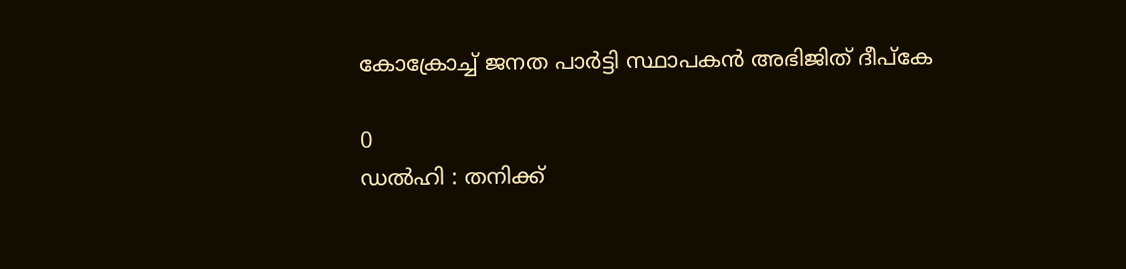കോക്രോച്ച് ജനത പാർട്ടി സ്ഥാപകൻ അഭിജിത് ദീപ്കേ

0
ഡൽഹി : തനിക്ക്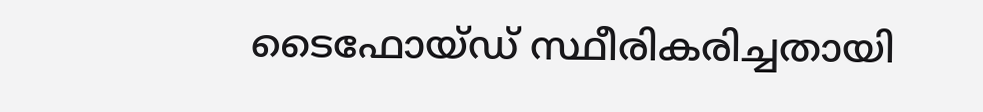ടൈഫോയ്ഡ് സ്ഥീരികരിച്ചതായി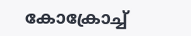കോക്രോച്ച്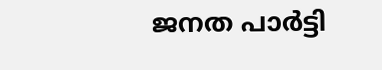ജനത പാർട്ടി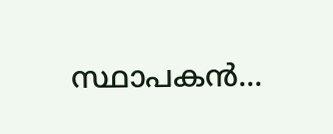സ്ഥാപകൻ...